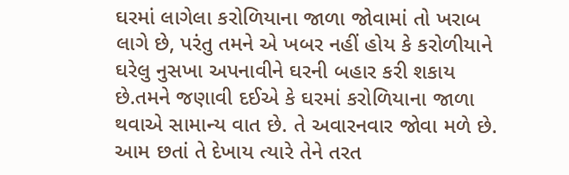ઘરમાં લાગેલા કરોળિયાના જાળા જોવામાં તો ખરાબ લાગે છે, પરંતુ તમને એ ખબર નહીં હોય કે કરોળીયાને ઘરેલુ નુસખા અપનાવીને ઘરની બહાર કરી શકાય છે.તમને જણાવી દઈએ કે ઘરમાં કરોળિયાના જાળા થવાએ સામાન્ય વાત છે. તે અવારનવાર જોવા મળે છે. આમ છતાં તે દેખાય ત્યારે તેને તરત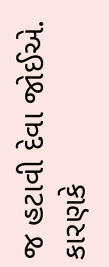જ હટાવી દેવા જોઈએ. કારણકે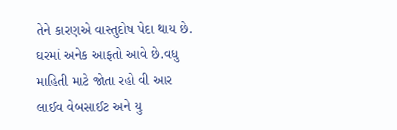તેને કારણએ વાસ્તુદોષ પેદા થાય છે. ઘરમાં અનેક આફતો આવે છે.વધુ માહિતી માટે જોતા રહો વી આર લાઈવ વેબસાઈટ અને યુ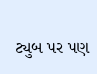ટ્યુબ પર પણ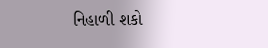નિહાળી શકો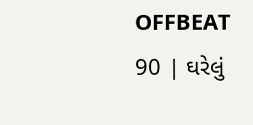OFFBEAT 90 | ઘરેલું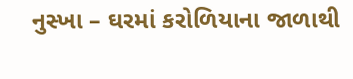નુસ્ખા – ઘરમાં કરોળિયાના જાળાથી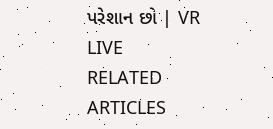પરેશાન છો | VR LIVE
RELATED ARTICLES